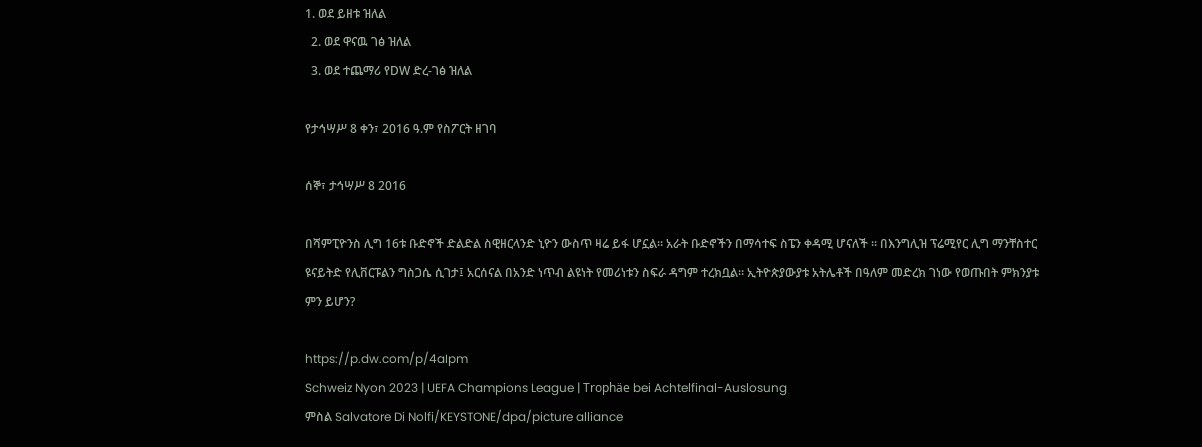1. ወደ ይዘቱ ዝለል
  2. ወደ ዋናዉ ገፅ ዝለል
  3. ወደ ተጨማሪ የDW ድረ-ገፅ ዝለል

የታኅሣሥ 8 ቀን፣ 2016 ዓ.ም የስፖርት ዘገባ

ሰኞ፣ ታኅሣሥ 8 2016

በሻምፒዮንስ ሊግ 16ቱ ቡድኖች ድልድል ስዊዘርላንድ ኒዮን ውስጥ ዛሬ ይፋ ሆኗል። አራት ቡድኖችን በማሳተፍ ስፔን ቀዳሚ ሆናለች ። በእንግሊዝ ፕሬሚየር ሊግ ማንቸስተር ዩናይትድ የሊቨርፑልን ግስጋሴ ሲገታ፤ አርሰናል በአንድ ነጥብ ልዩነት የመሪነቱን ስፍራ ዳግም ተረክቧል። ኢትዮጵያውያቱ አትሌቶች በዓለም መድረክ ገነው የወጡበት ምክንያቱ ምን ይሆን?

https://p.dw.com/p/4aIpm
Schweiz Nyon 2023 | UEFA Champions League | Trophäe bei Achtelfinal-Auslosung
ምስል Salvatore Di Nolfi/KEYSTONE/dpa/picture alliance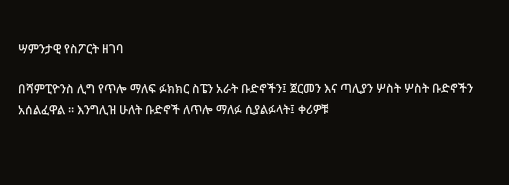ሣምንታዊ የስፖርት ዘገባ

በሻምፒዮንስ ሊግ የጥሎ ማለፍ ፉክክር ስፔን አራት ቡድኖችን፤ ጀርመን እና ጣሊያን ሦስት ሦስት ቡድኖችን አሰልፈዋል ። እንግሊዝ ሁለት ቡድኖች ለጥሎ ማለፉ ሲያልፉላት፤ ቀሪዎቹ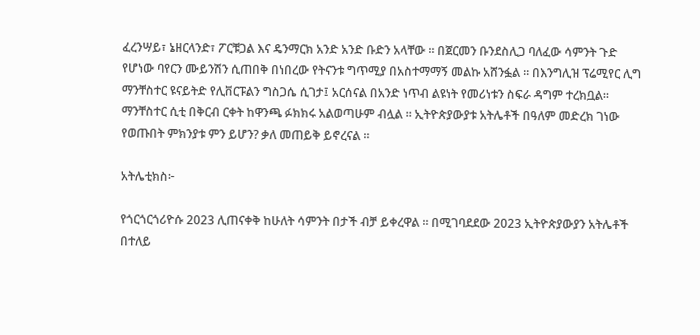ፈረንሣይ፣ ኔዘርላንድ፣ ፖርቹጋል እና ዴንማርክ አንድ አንድ ቡድን አላቸው ። በጀርመን ቡንደስሊጋ ባለፈው ሳምንት ጉድ የሆነው ባየርን ሙይንሽን ሲጠበቅ በነበረው የትናንቱ ግጥሚያ በአስተማማኝ መልኩ አሸንፏል ። በእንግሊዝ ፕሬሚየር ሊግ ማንቸስተር ዩናይትድ የሊቨርፑልን ግስጋሴ ሲገታ፤ አርሰናል በአንድ ነጥብ ልዩነት የመሪነቱን ስፍራ ዳግም ተረክቧል።  ማንቸስተር ሲቲ በቅርብ ርቀት ከዋንጫ ፉክክሩ አልወጣሁም ብሏል ። ኢትዮጵያውያቱ አትሌቶች በዓለም መድረክ ገነው የወጡበት ምክንያቱ ምን ይሆን? ቃለ መጠይቅ ይኖረናል ።

አትሌቲክስ፦

የጎርጎርጎሪዮሱ 2023 ሊጠናቀቅ ከሁለት ሳምንት በታች ብቻ ይቀረዋል ። በሚገባደደው 2023 ኢትዮጵያውያን አትሌቶች በተለይ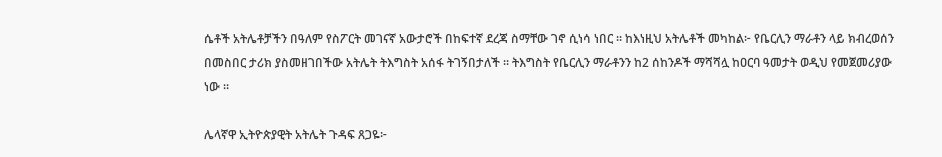ሴቶች አትሌቶቻችን በዓለም የስፖርት መገናኛ አውታሮች በከፍተኛ ደረጃ ስማቸው ገኖ ሲነሳ ነበር ። ከእነዚህ አትሌቶች መካከል፦ የቤርሊን ማራቶን ላይ ክብረወሰን በመስበር ታሪክ ያስመዘገበችው አትሌት ትእግስት አሰፋ ትገኝበታለች ። ትእግስት የቤርሊን ማራቶንን ከ2 ሰከንዶች ማሻሻሏ ከዐርባ ዓመታት ወዲህ የመጀመሪያው ነው ።

ሌላኛዋ ኢትዮጵያዊት አትሌት ጉዳፍ ጸጋዬ፦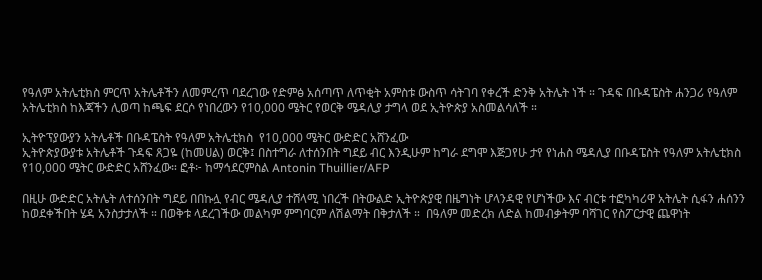የዓለም አትሌቲክስ ምርጥ አትሌቶችን ለመምረጥ ባደረገው የድምፅ አሰጣጥ ለጥቂት አምስቱ ውስጥ ሳትገባ የቀረች ድንቅ አትሌት ነች ። ጉዳፍ በቡዳፔስት ሐንጋሪ የዓለም አትሌቲክስ ከእጃችን ሊወጣ ከጫፍ ደርሶ የነበረውን የ10,000 ሜትር የወርቅ ሜዳሊያ ታግላ ወደ ኢትዮጵያ አስመልሳለች ።

ኢትዮፕያውያን አትሌቶች በቡዳፔስት የዓለም አትሌቲክስ  የ10,000 ሜትር ውድድር አሸንፈው
ኢትዮጵያውያቱ አትሌቶች ጉዳፍ ጸጋዬ (ከመሀል) ወርቅ፤ በስተግራ ለተሰንበት ግደይ ብር እንዲሁም ከግራ ደግሞ እጅጋየሁ ታየ የነሐስ ሜዳሊያ በቡዳፔስት የዓለም አትሌቲክስ የ10,000 ሜትር ውድድር አሸንፈው። ፎቶ፦ ከማኅደርምስል Antonin Thuillier/AFP

በዚሁ ውድድር አትሌት ለተሰንበት ግደይ በበኩሏ የብር ሜዳሊያ ተሸላሚ ነበረች በትውልድ ኢትዮጵያዊ በዜግነት ሆላንዳዊ የሆነችው እና ብርቱ ተፎካካሪዋ አትሌት ሲፋን ሐሰንን ከወደቀችበት ሄዳ አንስታታለች ። በወቅቱ ላደረገችው መልካም ምግባርም ለሽልማት በቅታለች ።  በዓለም መድረክ ለድል ከመብቃትም ባሻገር የስፖርታዊ ጨዋነት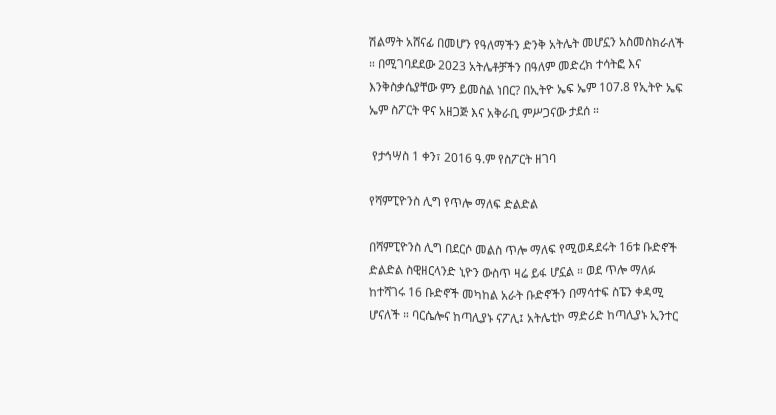ሽልማት አሸናፊ በመሆን የዓለማችን ድንቅ አትሌት መሆኗን አስመስክራለች ። በሚገባደደው 2023 አትሌቶቻችን በዓለም መድረክ ተሳትፎ እና እንቅስቃሴያቸው ምን ይመስል ነበር? በኢትዮ ኤፍ ኤም 107.8 የኢትዮ ኤፍ ኤም ስፖርት ዋና አዘጋጅ እና አቅራቢ ምሥጋናው ታደሰ ።

 የታኅሣስ 1 ቀን፣ 2016 ዓ.ም የስፖርት ዘገባ

የሻምፒዮንስ ሊግ የጥሎ ማለፍ ድልድል

በሻምፒዮንስ ሊግ በደርሶ መልስ ጥሎ ማለፍ የሚወዳደሩት 16ቱ ቡድኖች ድልድል ስዊዘርላንድ ኒዮን ውስጥ ዛሬ ይፋ ሆኗል ። ወደ ጥሎ ማለፉ ከተሻገሩ 16 ቡድኖች መካከል አራት ቡድኖችን በማሳተፍ ስፔን ቀዳሚ ሆናለች ። ባርሴሎና ከጣሊያኑ ናፖሊ፤ አትሌቲኮ ማድሪድ ከጣሊያኑ ኢንተር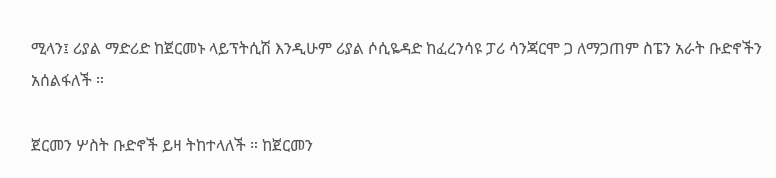ሚላን፤ ሪያል ማድሪድ ከጀርመኑ ላይፕትሲሽ እንዲሁም ሪያል ሶሲዬዳድ ከፈረንሳዩ ፓሪ ሳንጃርሞ ጋ ለማጋጠም ስፔን አራት ቡድኖችን አሰልፋለች ።

ጀርመን ሦስት ቡድኖች ይዛ ትከተላለች ። ከጀርመን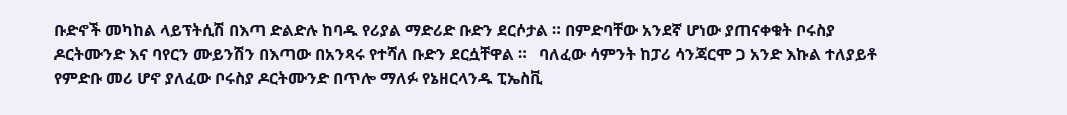ቡድኖች መካከል ላይፕትሲሽ በእጣ ድልድሉ ከባዱ የሪያል ማድሪድ ቡድን ደርሶታል ። በምድባቸው አንደኛ ሆነው ያጠናቀቁት ቦሩስያ ዶርትሙንድ እና ባየርን ሙይንሽን በእጣው በአንጻሩ የተሻለ ቡድን ደርሷቸዋል ።   ባለፈው ሳምንት ከፓሪ ሳንጃርሞ ጋ አንድ እኩል ተለያይቶ የምድቡ መሪ ሆኖ ያለፈው ቦሩስያ ዶርትሙንድ በጥሎ ማለፉ የኔዘርላንዱ ፒኤስቪ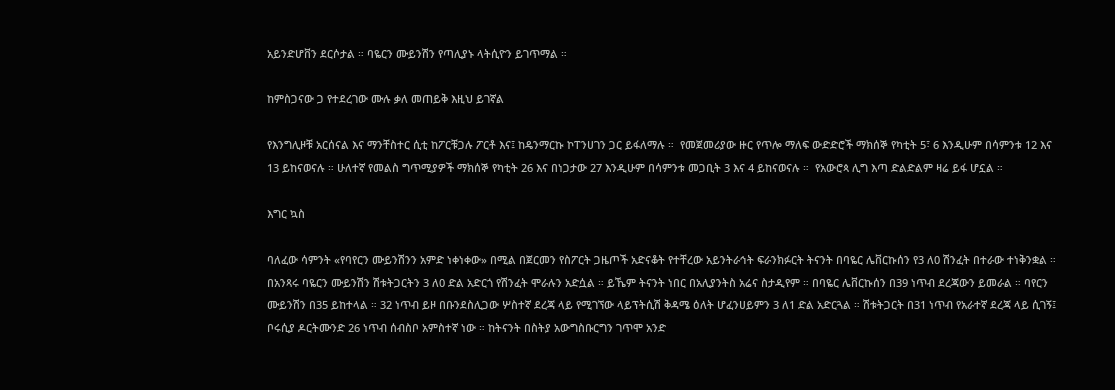አይንድሆቨን ደርሶታል ። ባዬርን ሙይንሽን የጣሊያኑ ላትሲዮን ይገጥማል ።

ከምስጋናው ጋ የተደረገው ሙሉ ቃለ መጠይቅ እዚህ ይገኛል

የእንግሊዞቹ አርሰናል እና ማንቸስተር ሲቲ ከፖርቹጋሉ ፖርቶ እና፤ ከዴንማርኩ ኮፐንሀገን ጋር ይፋለማሉ ።  የመጀመሪያው ዙር የጥሎ ማለፍ ውድድሮች ማክሰኞ የካቲት 5፣ 6 እንዲሁም በሳምንቱ 12 እና 13 ይከናወናሉ ። ሁለተኛ የመልስ ግጥሚያዎች ማክሰኞ የካቲት 26 እና በነጋታው 27 እንዲሁም በሳምንቱ መጋቢት 3 እና 4 ይከናወናሉ ።  የአውሮጳ ሊግ እጣ ድልድልም ዛሬ ይፋ ሆኗል ።

እግር ኳስ

ባለፈው ሳምንት «የባየርን ሙይንሽንን አምድ ነቀነቀው» በሚል በጀርመን የስፖርት ጋዜጦች አድናቆት የተቸረው አይንትራኅት ፍራንክፉርት ትናንት በባዬር ሌቨርኩሰን የ3 ለ0 ሽንፈት በተራው ተነቅንቋል ። በአንጻሩ ባዬርን ሙይንሽን ሽቱትጋርትን 3 ለ0 ድል አድርጎ የሽንፈት ሞራሉን አድሷል ። ይኼም ትናንት ነበር በአሊያንትስ አሬና ስታዲየም ። በባዬር ሌቨርኩሰን በ39 ነጥብ ደረጃውን ይመራል ። ባየርን ሙይንሽን በ35 ይከተላል ። 32 ነጥብ ይዞ በቡንደስሊጋው ሦስተኛ ደረጃ ላይ የሚገኘው ላይፕትሲሽ ቅዳሜ ዕለት ሆፈንሀይምን 3 ለ1 ድል አድርጓል ። ሽቱትጋርት በ31 ነጥብ የአራተኛ ደረጃ ላይ ሲገኝ፤ ቦሩሲያ ዶርትሙንድ 26 ነጥብ ሰብስቦ አምስተኛ ነው ። ከትናንት በስትያ አውግስቡርግን ገጥሞ አንድ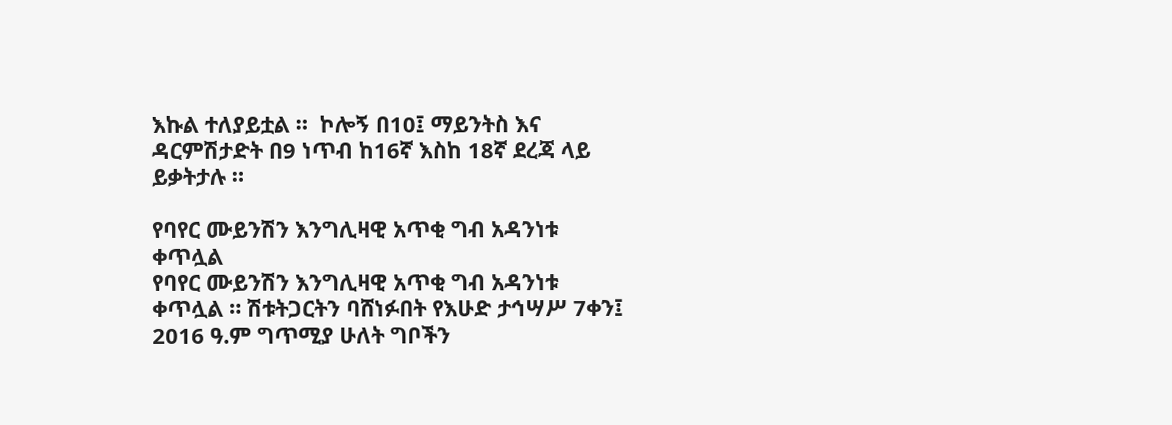እኩል ተለያይቷል ።  ኮሎኝ በ10፤ ማይንትስ እና ዳርምሽታድት በ9 ነጥብ ከ16ኛ እስከ 18ኛ ደረጃ ላይ ይቃትታሉ ።

የባየር ሙይንሽን እንግሊዛዊ አጥቂ ግብ አዳንነቱ ቀጥሏል
የባየር ሙይንሽን እንግሊዛዊ አጥቂ ግብ አዳንነቱ ቀጥሏል ። ሽቱትጋርትን ባሸነፉበት የእሁድ ታኅሣሥ 7ቀን፤ 2016 ዓ.ም ግጥሚያ ሁለት ግቦችን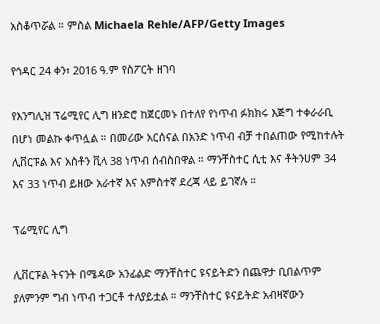አስቆጥሯል ። ምስል Michaela Rehle/AFP/Getty Images

የኅዳር 24 ቀን፣ 2016 ዓ.ም የስፖርት ዘገባ

የእንግሊዝ ፕሬሚየር ሊግ ዘንድሮ ከጀርመኑ በተለየ የነጥብ ፉክክሩ እጅግ ተቀራራቢ በሆነ መልኩ ቀጥሏል ። በመሪው አርሰናል በአንድ ነጥብ ብቻ ተበልጠው የሚከተሉት ሊቨርፑል እና አስቶን ቪላ 38 ነጥብ ሰብስበዋል ። ማንቸስተር ሲቲ እና ቶትንሀም 34 እና 33 ነጥብ ይዘው አራተኛ እና አምስተኛ ደረጃ ላይ ይገኛሉ ።

ፕሬሚየር ሊግ

ሊቨርፑል ትናንት በሜዳው አንፊልድ ማንቸስተር ዩናይትድን በጨዋታ ቢበልጥም ያለምንም ግብ ነጥብ ተጋርቶ ተለያይቷል ። ማንቸስተር ዩናይትድ አብዛኛውን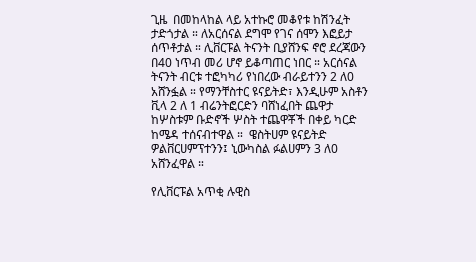ጊዜ  በመከላከል ላይ አተኩሮ መቆየቱ ከሽንፈት ታድጎታል ። ለአርሰናል ደግሞ የገና ሰሞን እፎይታ ሰጥቶታል ። ሊቨርፑል ትናንት ቢያሸንፍ ኖሮ ደረጃውን በ40 ነጥብ መሪ ሆኖ ይቆጣጠር ነበር ። አርሰናል ትናንት ብርቱ ተፎካካሪ የነበረው ብራይተንን 2 ለ0 አሸንፏል ። የማንቸስተር ዩናይትድ፣ እንዲሁም አስቶን ቪላ 2 ለ 1 ብሬንትፎርድን ባሸነፈበት ጨዋታ ከሦስቱም ቡድኖች ሦስት ተጨዋቾች በቀይ ካርድ ከሜዳ ተሰናብተዋል ።  ዌስትሀም ዩናይትድ ዎልቨርሀምፕተንን፤ ኒውካስል ፉልሀምን 3 ለ0 አሸንፈዋል ።

የሊቨርፑል አጥቂ ሉዊስ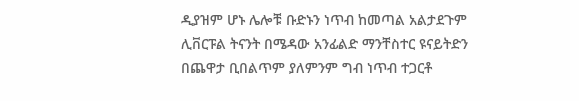ዲያዝም ሆኑ ሌሎቹ ቡድኑን ነጥብ ከመጣል አልታደጉም
ሊቨርፑል ትናንት በሜዳው አንፊልድ ማንቸስተር ዩናይትድን በጨዋታ ቢበልጥም ያለምንም ግብ ነጥብ ተጋርቶ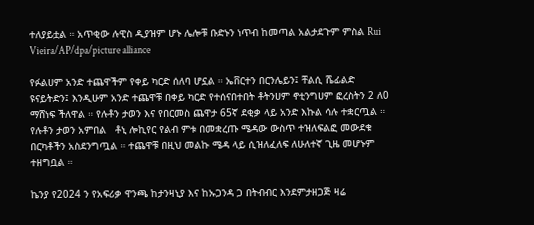ተለያይቷል ። አጥቂው ሉዊስ ዲያዝም ሆኑ ሌሎቹ ቡድኑን ነጥብ ከመጣል አልታደጉም ምስል Rui Vieira/AP/dpa/picture alliance

የፉልሀም አንድ ተጨዋችም የቀይ ካርድ ሰለባ ሆኗል ። ኤቨርተን በርንሌይን፤ ቸልሲ ሼፊልድ ዩናይትድን፤ እንዲሁም አንድ ተጨዋቹ በቀይ ካርድ የተሰናበተበት ቶትንሀም ኖቲንግሀም ፎረስትን 2 ለ0 ማሸነፍ ችለዋል ። የሉቶን ታወን እና የበርመስ ጨዋታ 65ኛ ደቂቃ ላይ አንድ እኩል ሳሉ ተቋርጧል ።  የሉቶን ታወን አምበል   ቶኒ ሎኪየር የልብ ምቱ በመቋረጡ ሜዳው ውስጥ ተዝለፍልፎ መውደቁ በርካቶችን አስደንግጧል ። ተጨዋቹ በዚህ መልኩ ሜዳ ላይ ሲዝለፈለፍ ለሁለተኛ ጊዜ መሆኑም ተዘግቧል ።

ኬንያ የ2024 ን የአፍሪቃ ዋንጫ ከታንዛኒያ እና ከኡጋንዳ ጋ በትብብር እንደምታዘጋጅ ዛሬ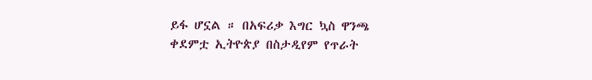ይፋ ሆኗል ። በአፍሪቃ እግር ኳስ ዋንጫ ቀደምቷ ኢትዮጵያ በስታዲየም የጥራት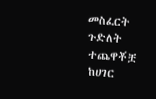መስፈርት ጉድለት ተጨዋቾቿ ከሀገር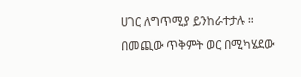ሀገር ለግጥሚያ ይንከራተታሉ ። በመጪው ጥቅምት ወር በሚካሄደው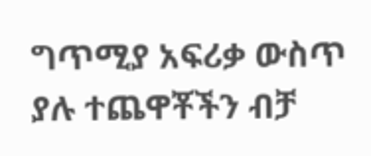ግጥሚያ አፍሪቃ ውስጥ ያሉ ተጨዋቾችን ብቻ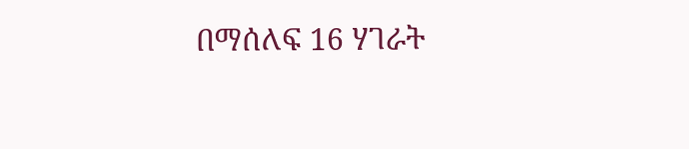በማሰለፍ 16 ሃገራት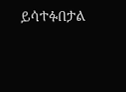ይሳተፉበታል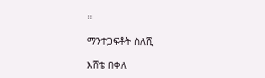።

ማንተጋፍቶት ስለሺ

እሸቴ በቀለ